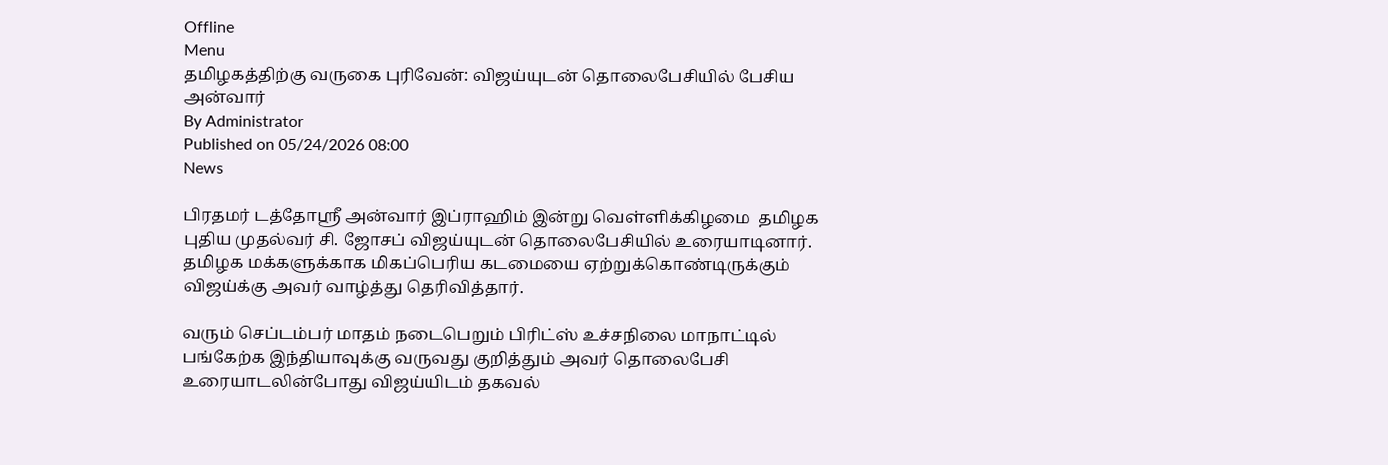Offline
Menu
தமிழகத்திற்கு வருகை புரிவேன்: விஜய்யுடன் தொலைபேசியில் பேசிய அன்வார்
By Administrator
Published on 05/24/2026 08:00
News

பிரதமர் டத்தோஸ்ரீ அன்வார் இப்ராஹிம் இன்று வெள்ளிக்கிழமை  தமிழக புதிய முதல்வர் சி. ஜோசப் விஜய்யுடன் தொலைபேசியில் உரையாடினார். தமிழக மக்களுக்காக மிகப்பெரிய கடமையை ஏற்றுக்கொண்டிருக்கும் விஜய்க்கு அவர் வாழ்த்து தெரிவித்தார்.

வரும் செப்டம்பர் மாதம் நடைபெறும் பிரிட்ஸ் உச்சநிலை மாநாட்டில் பங்கேற்க இந்தியாவுக்கு வருவது குறித்தும் அவர் தொலைபேசி உரையாடலின்போது விஜய்யிடம் தகவல்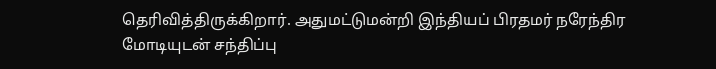தெரிவித்திருக்கிறார். அதுமட்டுமன்றி இந்தியப் பிரதமர் நரேந்திர மோடியுடன் சந்திப்பு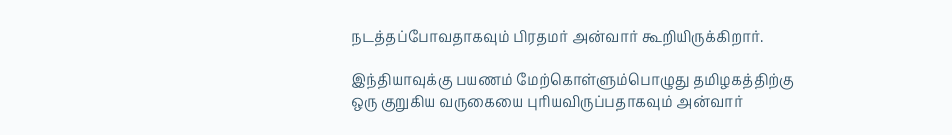நடத்தப்போவதாகவும் பிரதமர் அன்வார் கூறியிருக்கிறார்.

இந்தியாவுக்கு பயணம் மேற்கொள்ளும்பொழுது தமிழகத்திற்கு ஒரு குறுகிய வருகையை புரியவிருப்பதாகவும் அன்வார்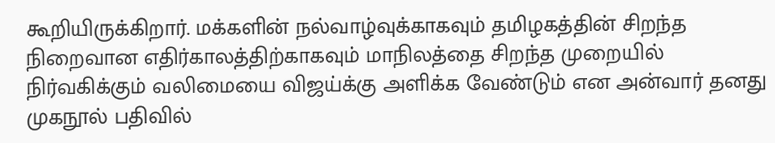கூறியிருக்கிறார். மக்களின் நல்வாழ்வுக்காகவும் தமிழகத்தின் சிறந்த நிறைவான எதிர்காலத்திற்காகவும் மாநிலத்தை சிறந்த முறையில் நிர்வகிக்கும் வலிமையை விஜய்க்கு அளிக்க வேண்டும் என அன்வார் தனது முகநூல் பதிவில்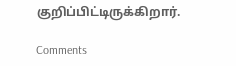குறிப்பிட்டிருக்கிறார்.

Comments